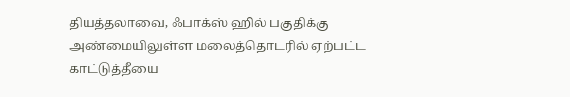தியத்தலாவை, ஃபாக்ஸ் ஹில் பகுதிக்கு அண்மையிலுள்ள மலைத்தொடரில் ஏற்பட்ட காட்டுத்தீயை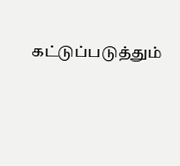கட்டுப்படுத்தும்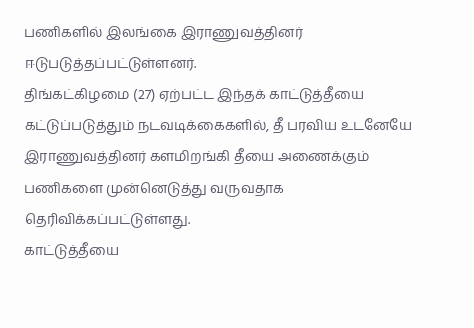பணிகளில் இலங்கை இராணுவத்தினர் ஈடுபடுத்தப்பட்டுள்ளனர்.
திங்கட்கிழமை (27) ஏற்பட்ட இந்தக் காட்டுத்தீயை கட்டுப்படுத்தும் நடவடிக்கைகளில், தீ பரவிய உடனேயே இராணுவத்தினர் களமிறங்கி தீயை அணைக்கும் பணிகளை முன்னெடுத்து வருவதாக தெரிவிக்கப்பட்டுள்ளது.
காட்டுத்தீயை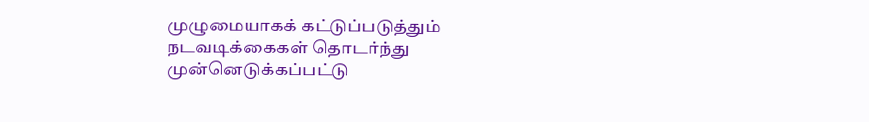முழுமையாகக் கட்டுப்படுத்தும் நடவடிக்கைகள் தொடர்ந்து முன்னெடுக்கப்பட்டு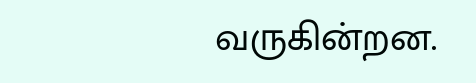வருகின்றன.